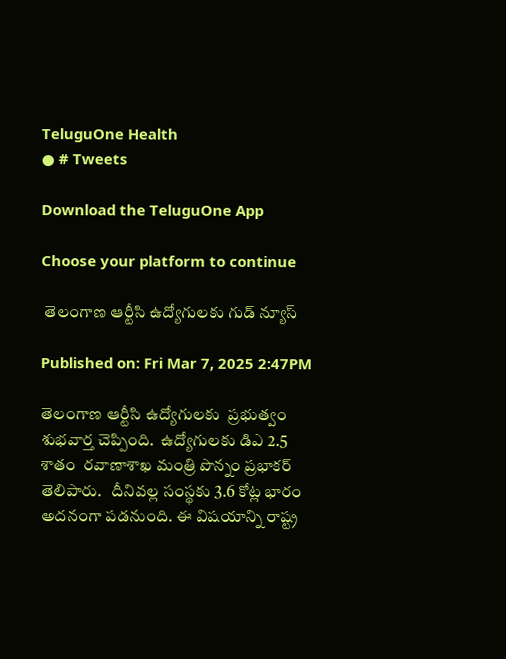TeluguOne Health
● # Tweets

Download the TeluguOne App

Choose your platform to continue

 తెలంగాణ ఆర్టీసి ఉద్యోగులకు గుడ్ న్యూస్

Published on: Fri Mar 7, 2025 2:47PM

తెలంగాణ ఆర్టీసి ఉద్యోగులకు  ప్రభుత్వం శుభవార్త చెప్పింది.  ఉద్యోగులకు డిఎ 2.5 శాతం  రవాణాశాఖ మంత్రి పొన్నం ప్రభాకర్ తెలిపారు.   దీనివల్ల సంస్థకు 3.6 కోట్ల భారం అదనంగా పడనుంది. ఈ విషయాన్ని రాష్ట్ర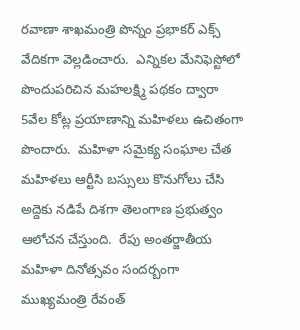రవాణా శాఖమంత్రి పొన్నం ప్రభాకర్ ఎక్స్ వేదికగా వెల్లడించారు.  ఎన్నికల మేనిఫెస్టోలో పొందుపరిచిన మహలక్ష్మి పథకం ద్వారా  5వేల కోట్ల ప్రయాణాన్ని మహిళలు ఉచితంగా పొందారు.  మహిళా సమైక్య సంఘాల చేత  మహిళలు ఆర్టీసి బస్సులు కొనుగోలు చేసి అద్దెకు నడిపే దిశగా తెలంగాణ ప్రభుత్వం ఆలోచన చేస్తుంది.  రేపు అంతర్జాతీయ మహిళా దినోత్సవం సందర్బంగా ముఖ్యమంత్రి రేవంత్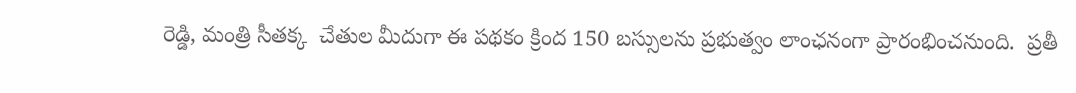రెడ్డి, మంత్రి సీతక్క  చేతుల మీదుగా ఈ పథకం క్రింద 150 బస్సులను ప్రభుత్వం లాంఛనంగా ప్రారంభించనుంది.  ప్రతీ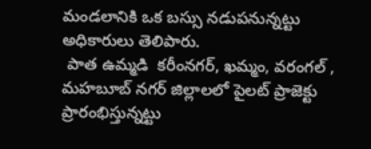మండలానికి ఒక బస్సు నడుపనున్నట్టు అధికారులు తెలిపారు.
 పాత ఉమ్మడి  కరీంనగర్, ఖమ్మం, వరంగల్ , మహబూబ్ నగర్ జిల్లాలలో పైలట్ ప్రాజెక్టు ప్రారంభిస్తున్నట్టు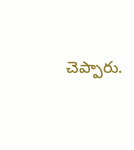చెప్పారు.